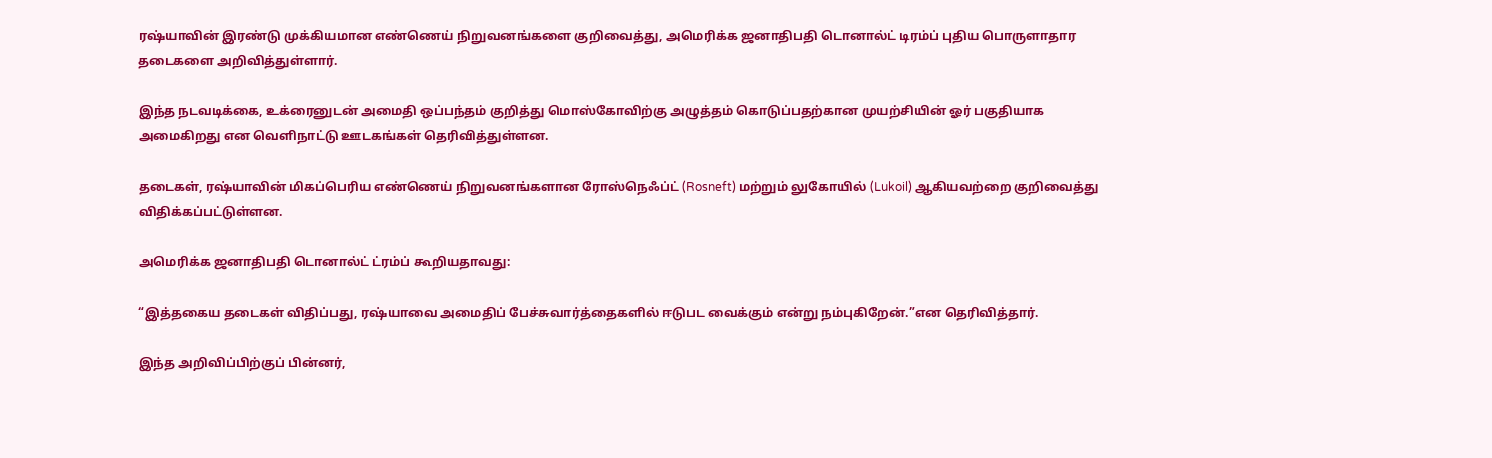ரஷ்யாவின் இரண்டு முக்கியமான எண்ணெய் நிறுவனங்களை குறிவைத்து, அமெரிக்க ஜனாதிபதி டொனால்ட் டிரம்ப் புதிய பொருளாதார தடைகளை அறிவித்துள்ளார்.

இந்த நடவடிக்கை, உக்ரைனுடன் அமைதி ஒப்பந்தம் குறித்து மொஸ்கோவிற்கு அழுத்தம் கொடுப்பதற்கான முயற்சியின் ஓர் பகுதியாக அமைகிறது என வெளிநாட்டு ஊடகங்கள் தெரிவித்துள்ளன.

தடைகள், ரஷ்யாவின் மிகப்பெரிய எண்ணெய் நிறுவனங்களான ரோஸ்நெஃப்ட் (Rosneft) மற்றும் லுகோயில் (Lukoil) ஆகியவற்றை குறிவைத்து விதிக்கப்பட்டுள்ளன.

அமெரிக்க ஜனாதிபதி டொனால்ட் ட்ரம்ப் கூறியதாவது:

“இத்தகைய தடைகள் விதிப்பது, ரஷ்யாவை அமைதிப் பேச்சுவார்த்தைகளில் ஈடுபட வைக்கும் என்று நம்புகிறேன்.”என தெரிவித்தார்.

இந்த அறிவிப்பிற்குப் பின்னர்,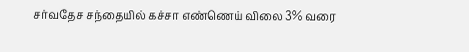சர்வதேச சந்தையில் கச்சா எண்ணெய் விலை 3% வரை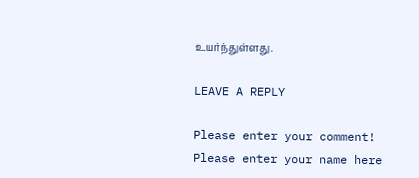உயர்ந்துள்ளது.

LEAVE A REPLY

Please enter your comment!
Please enter your name here